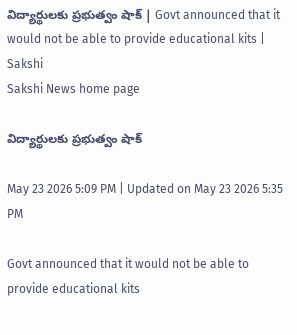విద్యార్థులకు ప్రభుత్వం షాక్‌ | Govt announced that it would not be able to provide educational kits | Sakshi
Sakshi News home page

విద్యార్థులకు ప్రభుత్వం షాక్‌

May 23 2026 5:09 PM | Updated on May 23 2026 5:35 PM

Govt announced that it would not be able to provide educational kits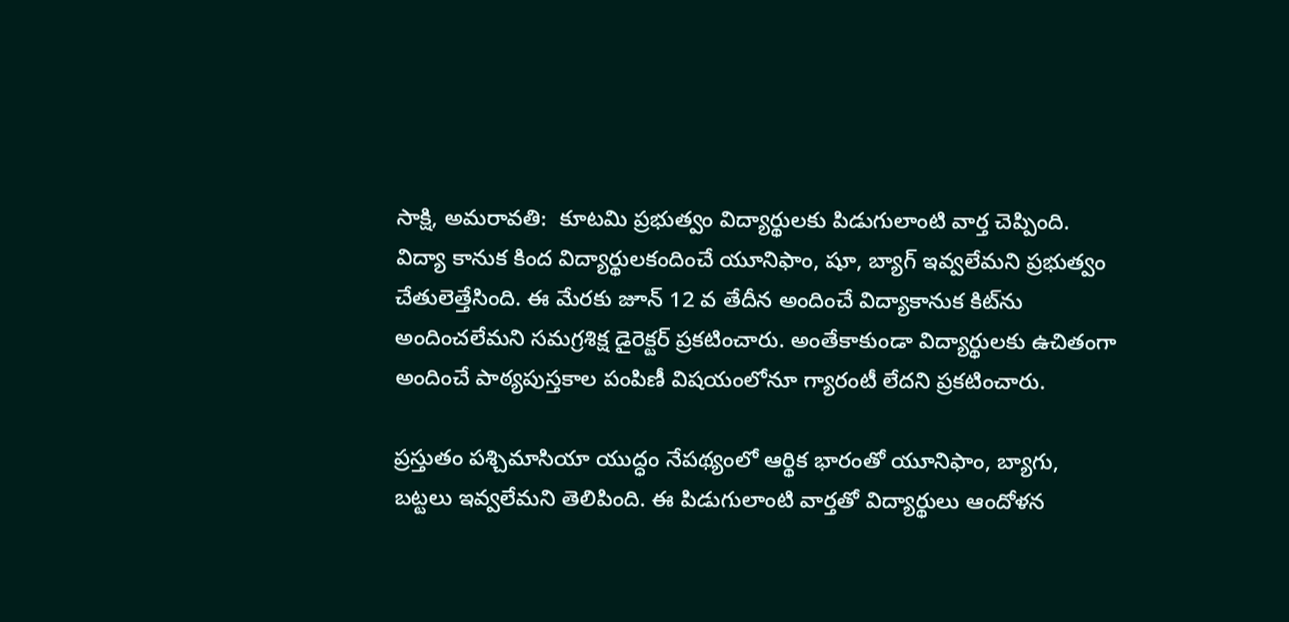సాక్షి, అమరావతి:  కూటమి ప్రభుత్వం విద్యార్థులకు పిడుగులాంటి వార్త చెప్పింది. విద్యా కానుక కింద విద్యార్థులకందించే యూనిఫాం, షూ, బ్యాగ్‌ ఇవ్వలేమని ప్రభుత్వం చేతులెత్తేసింది. ఈ మేరకు జూన్ 12 వ తేదీన అందించే విద్యాకానుక కిట్‌ను అందించలేమని సమగ్రశిక్ష డైరెక్టర్‌ ప్రకటించారు. అంతేకాకుండా విద్యార్థులకు ఉచితంగా అందించే పాఠ్యపుస్తకాల పంపిణీ విషయంలోనూ గ్యారంటీ లేదని ప్రకటించారు.

ప్రస్తుతం పశ్చిమాసియా యుద్ధం నేపథ్యంలో ఆర్థిక భారంతో యూనిఫాం, బ్యాగు, బట్టలు ఇవ్వలేమని తెలిపింది. ఈ పిడుగులాంటి వార్తతో విద్యార్థులు ఆందోళన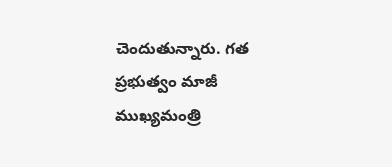చెందుతున్నారు. గత ప్రభుత్వం మాజీ ముఖ్యమంత్రి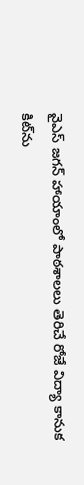వైఎస్‌ జగన్ హాయాంలో పాఠశాలలు తెరిచే రోజే విద్యా కానుక కిట్‌ను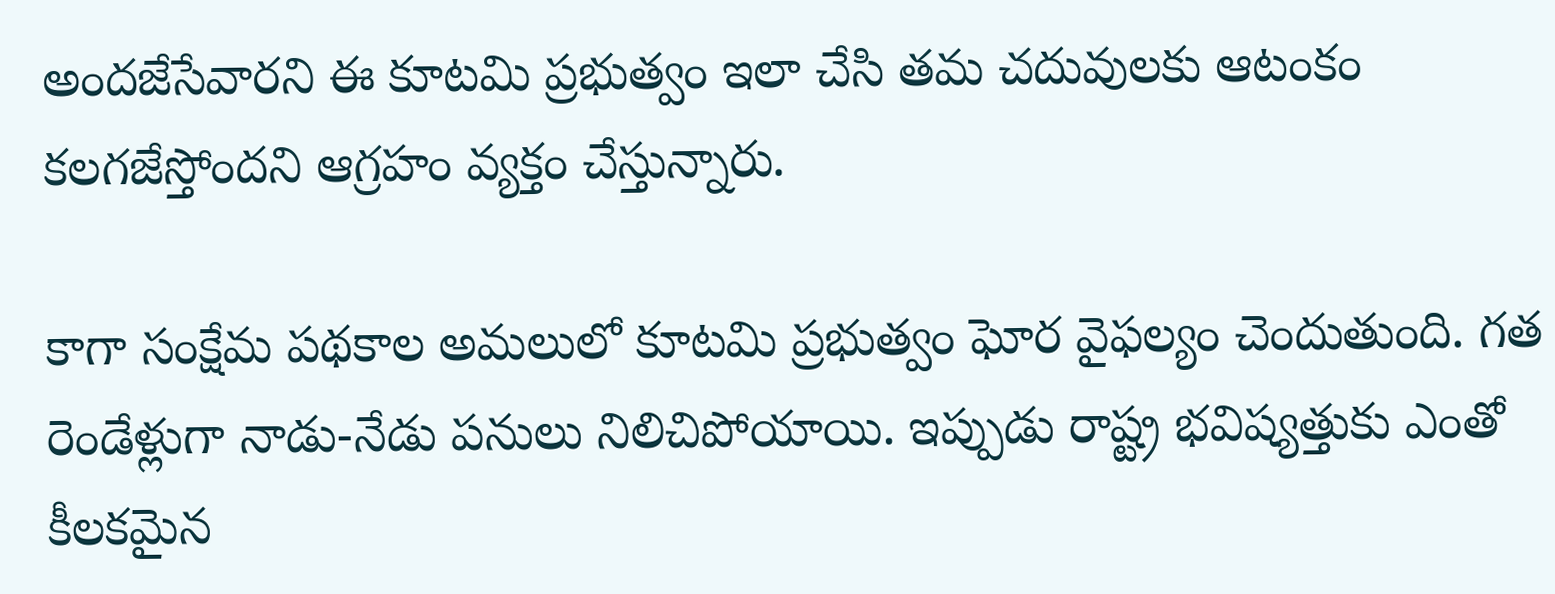అందజేసేవారని ఈ కూటమి ప్రభుత్వం ఇలా చేసి తమ చదువులకు ఆటంకం కలగజేస్తోందని ఆగ్రహం వ్యక్తం చేస్తున్నారు.

కాగా సంక్షేమ పథకాల అమలులో కూటమి ప్రభుత్వం ఘోర వైఫల్యం చెందుతుంది. గత రెండేళ్లుగా నాడు-నేడు పనులు నిలిచిపోయాయి. ఇప్పుడు రాష్ట్ర భవిష్యత్తుకు ఎంతో కీలకమైన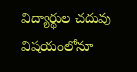విద్యార్థుల చదువు విషయంలోనూ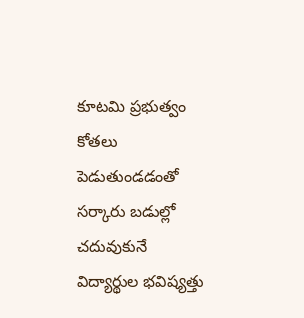కూటమి ప్రభుత్వం కోతలు పెడుతుండడంతో  సర్కారు బడుల్లో చదువుకునే విద్యార్థుల భవిష్యత్తు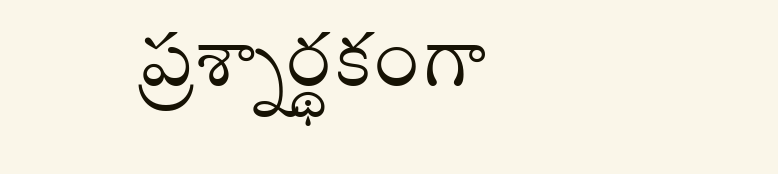ప్రశ్నార్థకంగా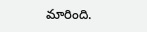మారింది.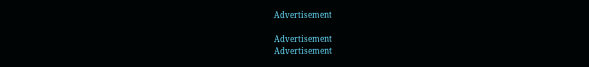Advertisement

Advertisement
Advertisement